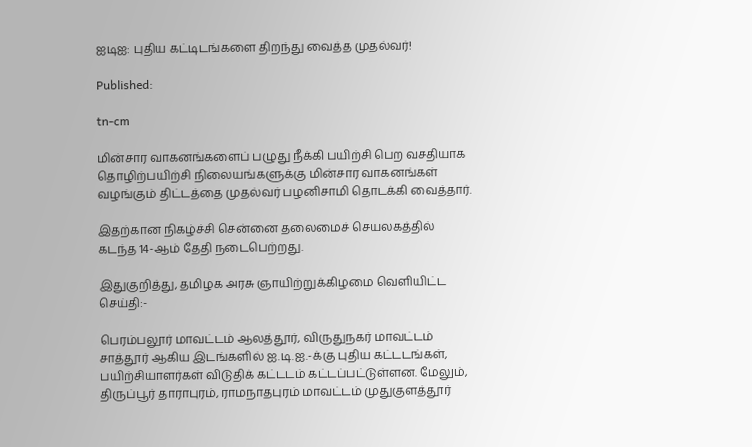ஐடிஐ: புதிய கட்டிடங்களை திறந்து வைத்த முதல்வர்!

Published:

tn-cm

மின்சார வாகனங்களைப் பழுது நீக்கி பயிற்சி பெற வசதியாக தொழிற்பயிற்சி நிலையங்களுக்கு மின்சார வாகனங்கள் வழங்கும் திட்டத்தை முதல்வர் பழனிசாமி தொடக்கி வைத்தார்.

இதற்கான நிகழ்ச்சி சென்னை தலைமைச் செயலகத்தில் கடந்த 14-ஆம் தேதி நடைபெற்றது.

இதுகுறித்து, தமிழக அரசு ஞாயிற்றுக்கிழமை வெளியிட்ட செய்தி:-

பெரம்பலூர் மாவட்டம் ஆலத்தூர், விருதுநகர் மாவட்டம் சாத்தூர் ஆகிய இடங்களில் ஐ.டி.ஐ.-க்கு புதிய கட்டடங்கள், பயிற்சியாளர்கள் விடுதிக் கட்டடம் கட்டப்பட்டுள்ளன. மேலும், திருப்பூர் தாராபுரம், ராமநாதபுரம் மாவட்டம் முதுகுளத்தூர்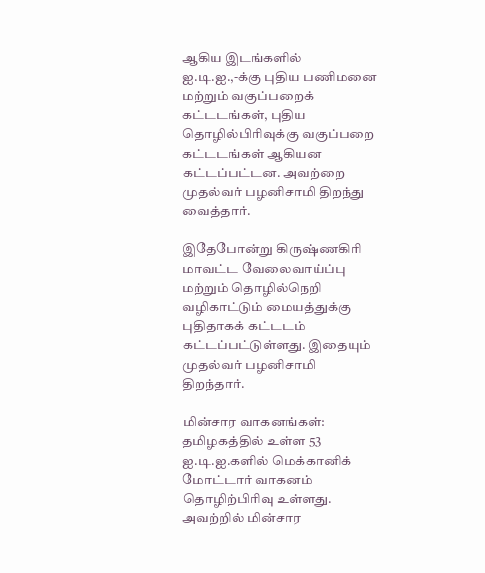ஆகிய இடங்களில் ஐ.டி.ஐ.,-க்கு புதிய பணிமனை மற்றும் வகுப்பறைக் கட்டடங்கள், புதிய தொழில்பிரிவுக்கு வகுப்பறை கட்டடங்கள் ஆகியன கட்டப்பட்டன. அவற்றை முதல்வர் பழனிசாமி திறந்து வைத்தார்.

இதேபோன்று கிருஷ்ணகிரி மாவட்ட வேலைவாய்ப்பு மற்றும் தொழில்நெறி வழிகாட்டும் மையத்துக்கு புதிதாகக் கட்டடம் கட்டப்பட்டுள்ளது. இதையும் முதல்வர் பழனிசாமி திறந்தார்.

மின்சார வாகனங்கள்: தமிழகத்தில் உள்ள 53 ஐ.டி.ஐ.களில் மெக்கானிக் மோட்டார் வாகனம் தொழிற்பிரிவு உள்ளது. அவற்றில் மின்சார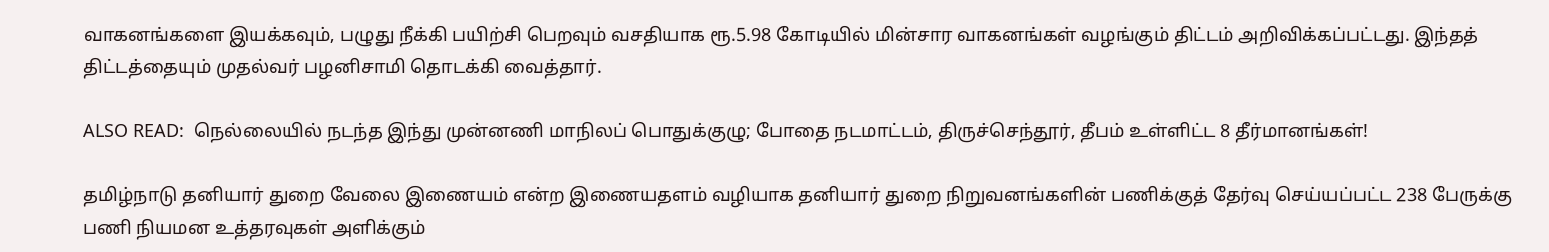வாகனங்களை இயக்கவும், பழுது நீக்கி பயிற்சி பெறவும் வசதியாக ரூ.5.98 கோடியில் மின்சார வாகனங்கள் வழங்கும் திட்டம் அறிவிக்கப்பட்டது. இந்தத் திட்டத்தையும் முதல்வர் பழனிசாமி தொடக்கி வைத்தார்.

ALSO READ:  நெல்லையில் நடந்த இந்து முன்னணி மாநிலப் பொதுக்குழு; போதை நடமாட்டம், திருச்செந்தூர், தீபம் உள்ளிட்ட 8 தீர்மானங்கள்!

தமிழ்நாடு தனியார் துறை வேலை இணையம் என்ற இணையதளம் வழியாக தனியார் துறை நிறுவனங்களின் பணிக்குத் தேர்வு செய்யப்பட்ட 238 பேருக்கு பணி நியமன உத்தரவுகள் அளிக்கும்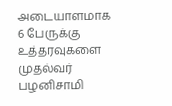அடையாளமாக 6 பேருக்கு உத்தரவுகளை முதல்வர் பழனிசாமி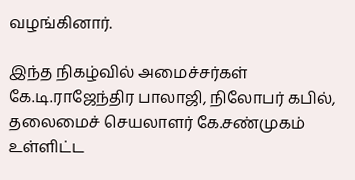வழங்கினார்.

இந்த நிகழ்வில் அமைச்சர்கள் கே.டி.ராஜேந்திர பாலாஜி, நிலோபர் கபில், தலைமைச் செயலாளர் கே.சண்முகம் உள்ளிட்ட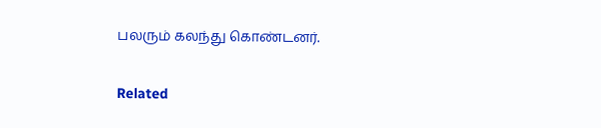பலரும் கலந்து கொண்டனர்.

Related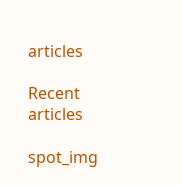articles

Recent articles

spot_img